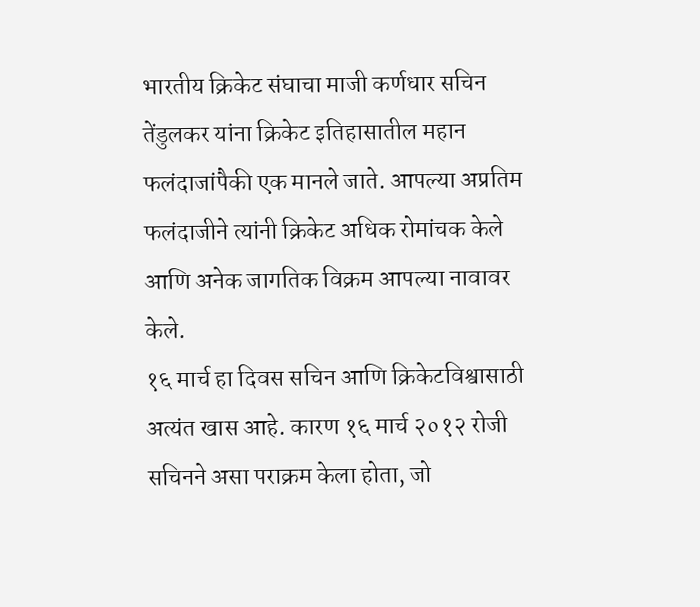भारतीय क्रिकेट संघाचा माजी कर्णधार सचिन तेंडुलकर यांना क्रिकेट इतिहासातील महान फलंदाजांपैकी एक मानले जाते. आपल्या अप्रतिम फलंदाजीने त्यांनी क्रिकेट अधिक रोमांचक केले आणि अनेक जागतिक विक्रम आपल्या नावावर केले.
१६ मार्च हा दिवस सचिन आणि क्रिकेटविश्वासाठी अत्यंत खास आहे. कारण १६ मार्च २०१२ रोजी सचिनने असा पराक्रम केला होता, जो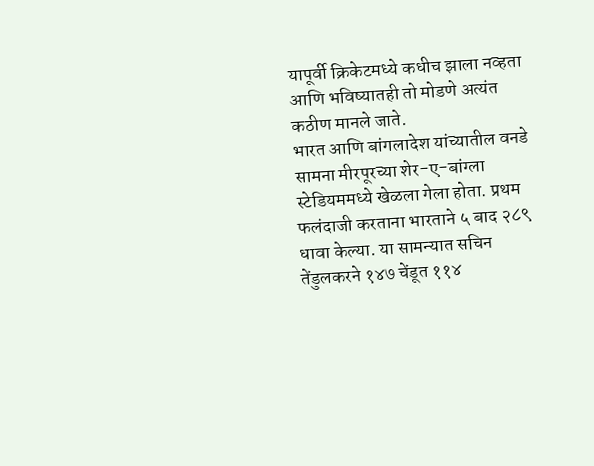यापूर्वी क्रिकेटमध्ये कधीच झाला नव्हता आणि भविष्यातही तो मोडणे अत्यंत कठीण मानले जाते.
भारत आणि बांगलादेश यांच्यातील वनडे सामना मीरपूरच्या शेर-ए-बांग्ला स्टेडियममध्ये खेळला गेला होता. प्रथम फलंदाजी करताना भारताने ५ बाद २८९ धावा केल्या. या सामन्यात सचिन तेंडुलकरने १४७ चेंडूत ११४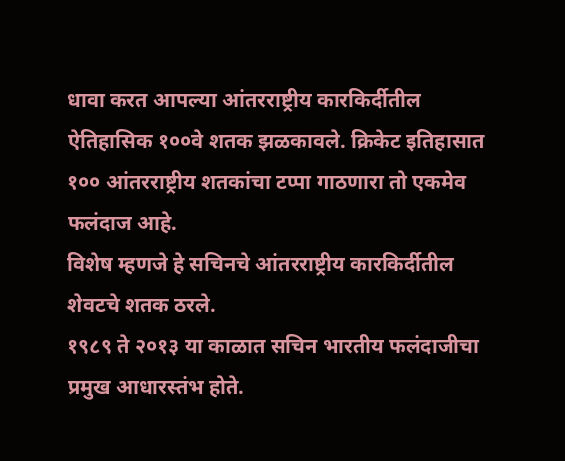धावा करत आपल्या आंतरराष्ट्रीय कारकिर्दीतील ऐतिहासिक १००वे शतक झळकावले. क्रिकेट इतिहासात १०० आंतरराष्ट्रीय शतकांचा टप्पा गाठणारा तो एकमेव फलंदाज आहे.
विशेष म्हणजे हे सचिनचे आंतरराष्ट्रीय कारकिर्दीतील शेवटचे शतक ठरले.
१९८९ ते २०१३ या काळात सचिन भारतीय फलंदाजीचा प्रमुख आधारस्तंभ होते.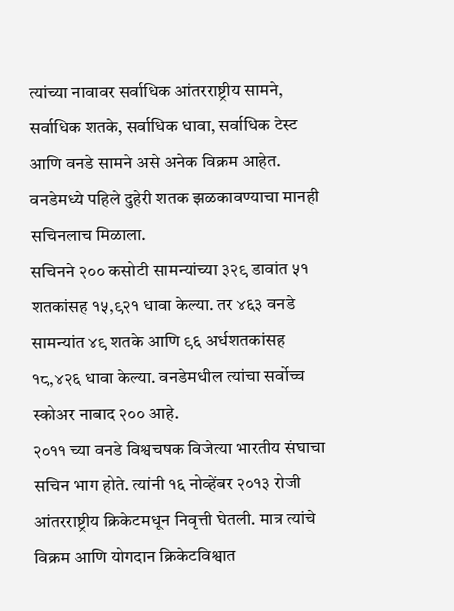त्यांच्या नावावर सर्वाधिक आंतरराष्ट्रीय सामने, सर्वाधिक शतके, सर्वाधिक धावा, सर्वाधिक टेस्ट आणि वनडे सामने असे अनेक विक्रम आहेत. वनडेमध्ये पहिले दुहेरी शतक झळकावण्याचा मानही सचिनलाच मिळाला.
सचिनने २०० कसोटी सामन्यांच्या ३२९ डावांत ५१ शतकांसह १५,९२१ धावा केल्या. तर ४६३ वनडे सामन्यांत ४९ शतके आणि ९६ अर्धशतकांसह १८,४२६ धावा केल्या. वनडेमधील त्यांचा सर्वोच्च स्कोअर नाबाद २०० आहे.
२०११ च्या वनडे विश्वचषक विजेत्या भारतीय संघाचा सचिन भाग होते. त्यांनी १६ नोव्हेंबर २०१३ रोजी आंतरराष्ट्रीय क्रिकेटमधून निवृत्ती घेतली. मात्र त्यांचे विक्रम आणि योगदान क्रिकेटविश्वात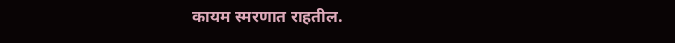कायम स्मरणात राहतील.